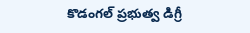కొడంగల్ ప్రభుత్వ డిగ్రీ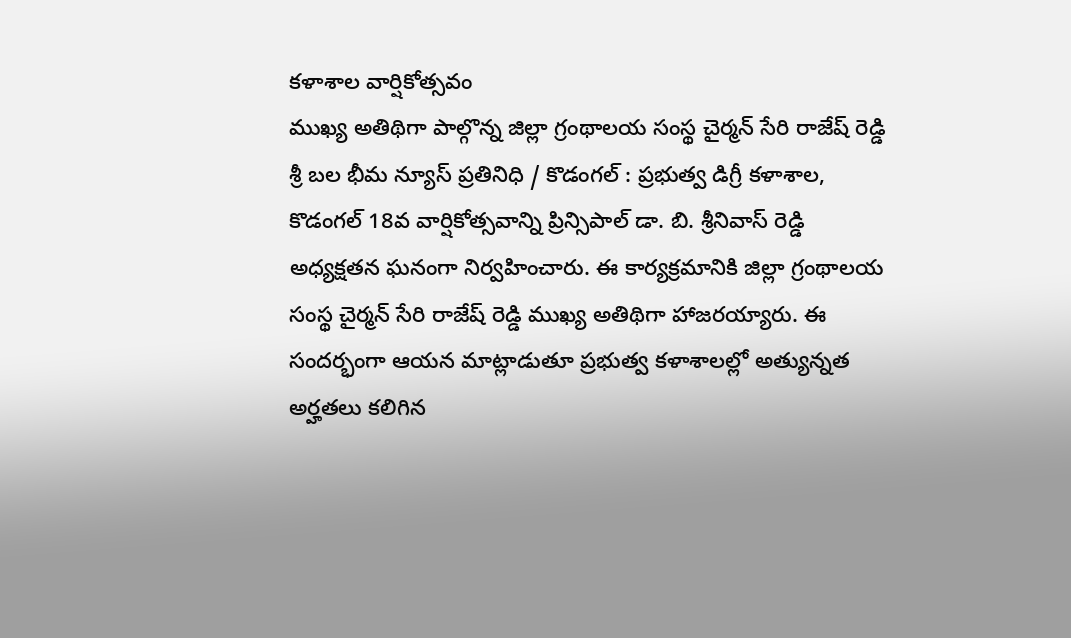కళాశాల వార్షికోత్సవం
ముఖ్య అతిథిగా పాల్గొన్న జిల్లా గ్రంథాలయ సంస్థ చైర్మన్ సేరి రాజేష్ రెడ్డి శ్రీ బల భీమ న్యూస్ ప్రతినిధి / కొడంగల్ : ప్రభుత్వ డిగ్రీ కళాశాల, కొడంగల్ 18వ వార్షికోత్సవాన్ని ప్రిన్సిపాల్ డా. బి. శ్రీనివాస్ రెడ్డి అధ్యక్షతన ఘనంగా నిర్వహించారు. ఈ కార్యక్రమానికి జిల్లా గ్రంథాలయ సంస్థ చైర్మన్ సేరి రాజేష్ రెడ్డి ముఖ్య అతిథిగా హాజరయ్యారు. ఈ సందర్భంగా ఆయన మాట్లాడుతూ ప్రభుత్వ కళాశాలల్లో అత్యున్నత అర్హతలు కలిగిన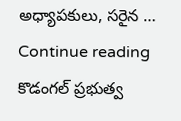అధ్యాపకులు, సరైన … Continue reading కొడంగల్ ప్రభుత్వ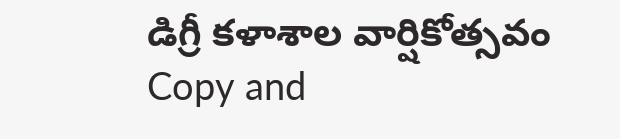డిగ్రీ కళాశాల వార్షికోత్సవం
Copy and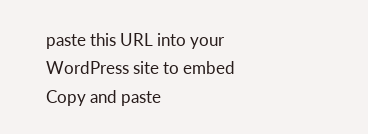paste this URL into your WordPress site to embed
Copy and paste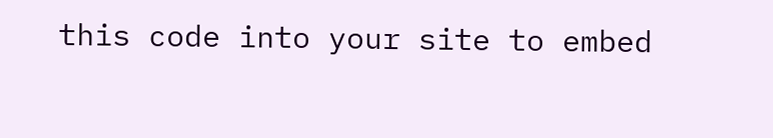this code into your site to embed